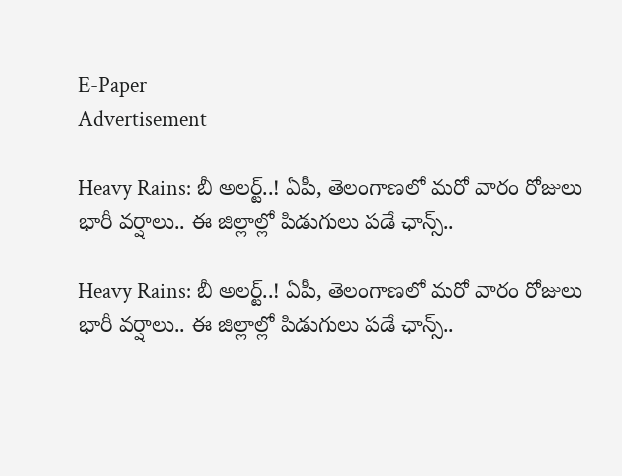E-Paper
Advertisement

Heavy Rains: బీ అలర్ట్..! ఏపీ, తెలంగాణలో మరో వారం రోజులు భారీ వర్షాలు.. ఈ జిల్లాల్లో పిడుగులు పడే ఛాన్స్..

Heavy Rains: బీ అలర్ట్..! ఏపీ, తెలంగాణలో మరో వారం రోజులు భారీ వర్షాలు.. ఈ జిల్లాల్లో పిడుగులు పడే ఛాన్స్..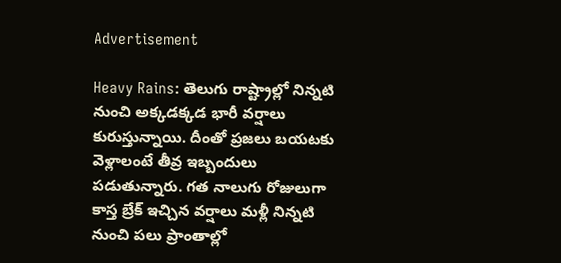Advertisement

Heavy Rains: తెలుగు రాష్ట్రాల్లో నిన్నటి నుంచి అక్కడక్కడ భారీ వర్షాలు కురుస్తున్నాయి. దీంతో ప్రజలు బయటకు వెళ్లాలంటే తీవ్ర ఇబ్బందులు పడుతున్నారు. గత నాలుగు రోజులుగా కాస్త బ్రేక్ ఇచ్చిన వర్షాలు మళ్లీ నిన్నటి నుంచి పలు ప్రాంతాల్లో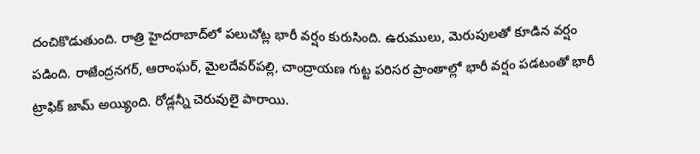దంచికొడుతుంది. రాత్రి హైదరాబాద్‌లో పలుచోట్ల భారీ వర్షం కురుసింది. ఉరుములు, మెరుపులతో కూడిన వర్షం పడింది. రాజేంద్రనగర్, ఆరాంఘర్, మైలదేవర్‌పల్లి, చాంద్రాయణ గుట్ట పరిసర ప్రాంతాల్లో భారీ వర్షం పడటంతో భారీ ట్రాఫిక్ జామ్ అయ్యింది. రోడ్లన్నీ చెరువులై పారాయి.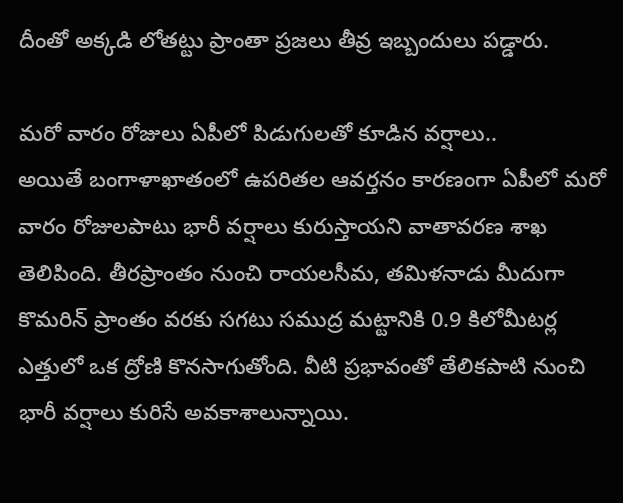దీంతో అక్కడి లోతట్టు ప్రాంతా ప్రజలు తీవ్ర ఇబ్బందులు పడ్డారు.

మరో వారం రోజులు ఏపీలో పిడుగులతో కూడిన వర్షాలు..
అయితే బంగాళాఖాతంలో ఉపరితల ఆవర్తనం కారణంగా ఏపీలో మరో వారం రోజులపాటు భారీ వర్షాలు కురుస్తాయని వాతావరణ శాఖ తెలిపింది. తీరప్రాంతం నుంచి రాయలసీమ, తమిళనాడు మీదుగా కొమరిన్‌ ప్రాంతం వరకు సగటు సముద్ర మట్టానికి 0.9 కిలోమీటర్ల ఎత్తులో ఒక ద్రోణి కొనసాగుతోంది. వీటి ప్రభావంతో తేలికపాటి నుంచి భారీ వర్షాలు కురిసే అవకాశాలున్నాయి.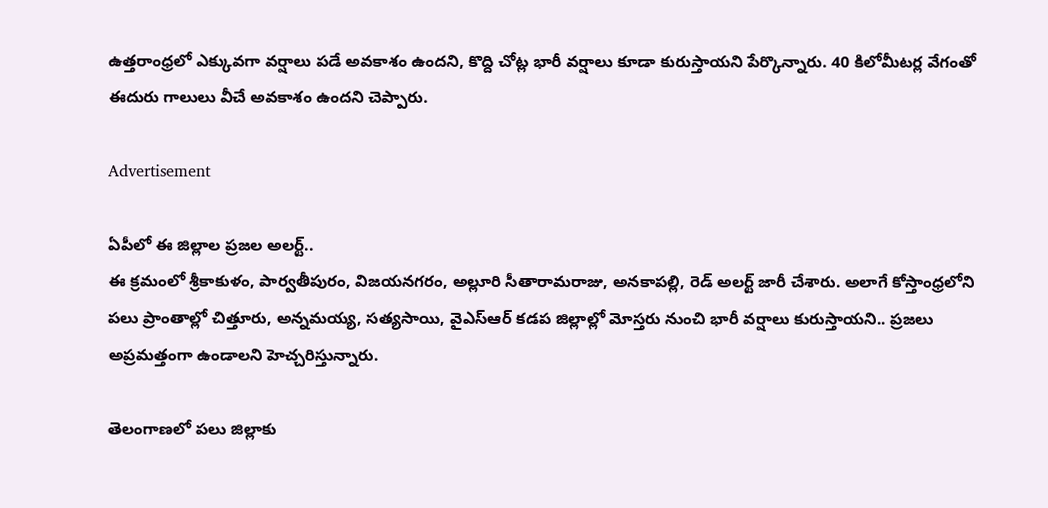ఉత్తరాంధ్రలో ఎక్కువగా వర్షాలు పడే అవకాశం ఉందని, కొద్ది చోట్ల భారీ వర్షాలు కూడా కురుస్తాయని పేర్కొన్నారు. 40 కిలోమీటర్ల వేగంతో ఈదురు గాలులు వీచే అవకాశం ఉందని చెప్పారు.

Advertisement

ఏపీలో ఈ జిల్లాల ప్రజల అలర్ట్..
ఈ క్రమంలో శ్రీకాకుళం, పార్వతీపురం, విజయనగరం, అల్లూరి సీతారామరాజు, అనకాపల్లి, రెడ్ అలర్ట్ జారీ చేశారు. అలాగే కోస్తాంధ్రలోని పలు ప్రాంతాల్లో చిత్తూరు, అన్నమయ్య, సత్యసాయి, వైఎస్ఆర్ కడప జిల్లాల్లో మోస్తరు నుంచి భారీ వర్షాలు కురుస్తాయని.. ప్రజలు అప్రమత్తంగా ఉండాలని హెచ్చరిస్తున్నారు.

తెలంగాణలో పలు జిల్లాకు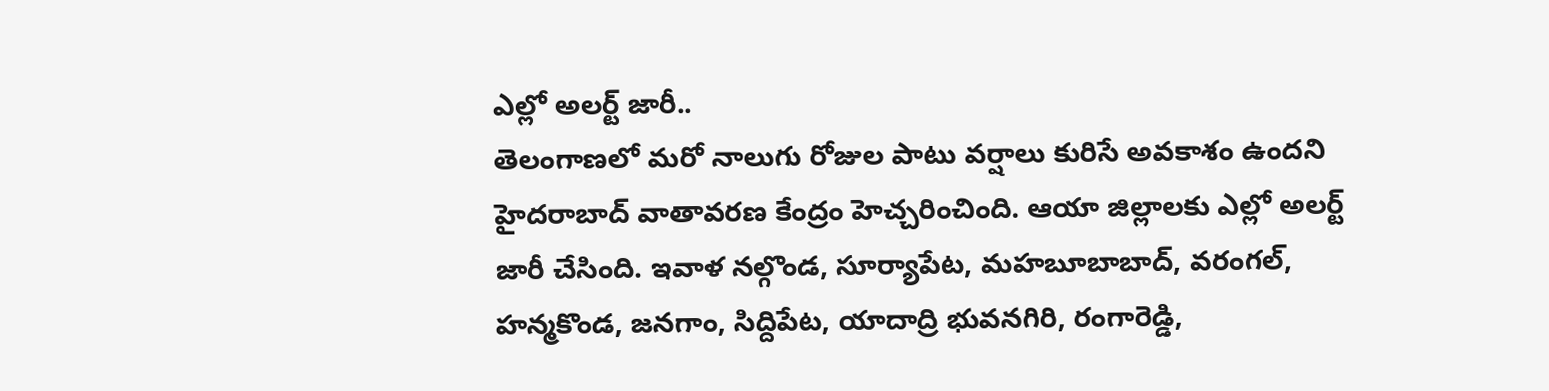ఎల్లో అలర్ట్ జారీ..
తెలంగాణలో మరో నాలుగు రోజుల పాటు వర్షాలు కురిసే అవకాశం ఉందని హైదరాబాద్ వాతావరణ కేంద్రం హెచ్చరించింది. ఆయా జిల్లాలకు ఎల్లో అలర్ట్‌ జారీ చేసింది. ఇవాళ నల్గొండ, సూర్యాపేట, మహబూబాబాద్‌, వరంగల్‌, హన్మకొండ, జనగాం, సిద్దిపేట, యాదాద్రి భువనగిరి, రంగారెడ్డి,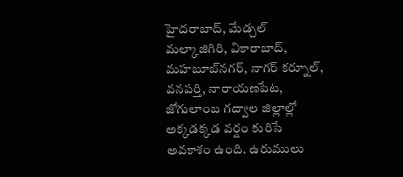హైదరాబాద్‌, మేడ్చల్‌ మల్కాజిగిరి, వికారాబాద్‌, మహబూబ్‌నగర్‌, నాగర్ కర్నూల్‌, వనపర్తి, నారాయణపేట, జోగులాంబ గద్వాల జిల్లాల్లో అక్కడక్కడ వర్షం కురిసే అవకాశం ఉంది. ఉరుములు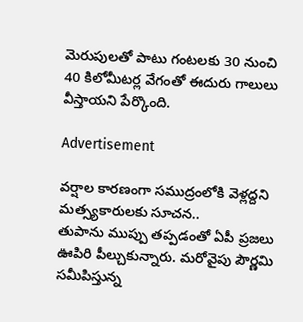మెరుపులతో పాటు గంటలకు 30 నుంచి 40 కిలోమీటర్ల వేగంతో ఈదురు గాలులు వీస్తాయని పేర్కొంది.

Advertisement

వర్షాల కారణంగా సముద్రంలోకి వెళ్లద్దని మత్స్యకారులకు సూచన..
తుపాను ముప్పు తప్పడంతో ఏపీ ప్రజలు ఊపిరి పీల్చుకున్నారు. మరోవైపు పౌర్ణమి సమీపిస్తున్న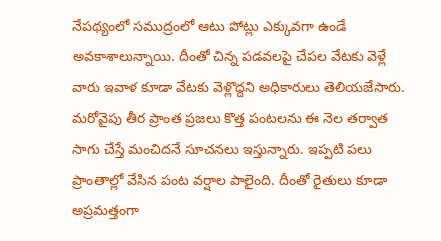నేపథ్యంలో సముద్రంలో ఆటు పోట్లు ఎక్కువగా ఉండే అవకాశాలున్నాయి. దీంతో చిన్న పడవలపై చేపల వేటకు వెళ్లే వారు ఇవాళ కూడా వేటకు వెళ్లొద్దని అధికారులు తెలియజేసారు. మరోవైపు తీర ప్రాంత ప్రజలు కొత్త పంటలను ఈ నెల తర్వాత సాగు చేస్తే మంచిదనే సూచనలు ఇస్తున్నారు. ఇప్పటి పలు ప్రాంతాల్లో వేసిన పంట వర్షాల పాలైంది. దీంతో రైతులు కూడా అప్రమత్తంగా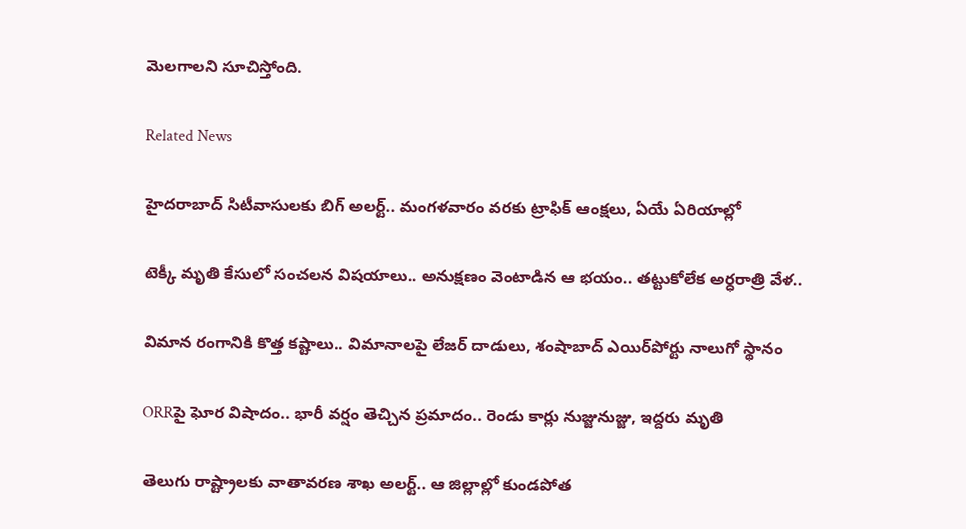మెలగాలని సూచిస్తోంది.

Related News

హైదరాబాద్ సిటీవాసులకు బిగ్ అలర్ట్.. మంగళవారం వరకు ట్రాఫిక్ ఆంక్షలు, ఏయే ఏరియాల్లో

టెక్కీ మృతి కేసులో సంచలన విషయాలు.. అనుక్షణం వెంటాడిన ఆ భయం.. తట్టుకోలేక అర్ధరాత్రి వేళ..

విమాన రంగానికి కొత్త కష్టాలు.. విమానాలపై లేజర్ దాడులు, శంషాబాద్ ఎయిర్‌పోర్టు నాలుగో స్థానం

ORRపై ఘోర విషాదం.. భారీ వర్షం తెచ్చిన ప్రమాదం.. రెండు కార్లు నుజ్జునుజ్జు, ఇద్దరు మృతి

తెలుగు రాష్ట్రాలకు వాతావరణ శాఖ అలర్ట్.. ఆ జిల్లాల్లో కుండపోత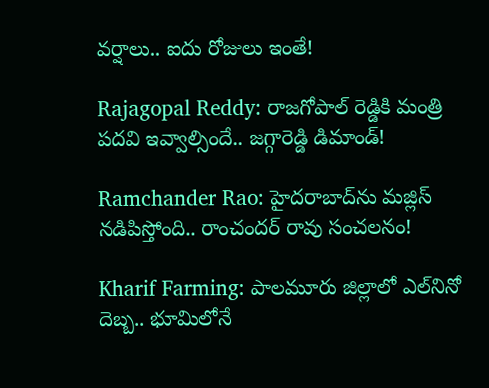వర్షాలు.. ఐదు రోజులు ఇంతే!

Rajagopal Reddy: రాజగోపాల్ రెడ్డికి మంత్రి పదవి ఇవ్వాల్సిందే.. జగ్గారెడ్డి డిమాండ్!

Ramchander Rao: హైదరాబాద్‌ను మజ్లిస్ నడిపిస్తోంది.. రాంచందర్ రావు సంచలనం!

Kharif Farming: పాలమూరు జిల్లాలో ఎల్‌నినో దెబ్బ.. భూమిలోనే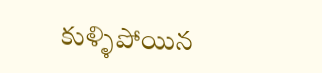కుళ్ళిపోయిన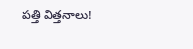పత్తి విత్తనాలు!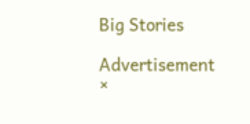Big Stories

Advertisement
×